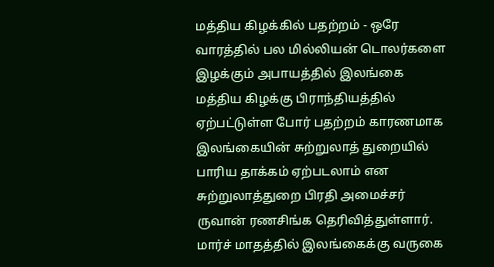மத்திய கிழக்கில் பதற்றம் - ஒரே வாரத்தில் பல மில்லியன் டொலர்களை இழக்கும் அபாயத்தில் இலங்கை
மத்திய கிழக்கு பிராந்தியத்தில் ஏற்பட்டுள்ள போர் பதற்றம் காரணமாக இலங்கையின் சுற்றுலாத் துறையில் பாரிய தாக்கம் ஏற்படலாம் என சுற்றுலாத்துறை பிரதி அமைச்சர் ருவான் ரணசிங்க தெரிவித்துள்ளார்.
மார்ச் மாதத்தில் இலங்கைக்கு வருகை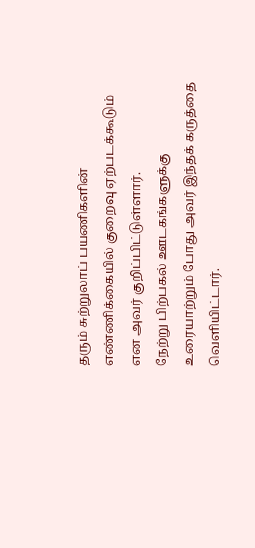தரும் சுற்றுலாப் பயணிகளின் எண்ணிக்கையில் குறைவு ஏற்படக்கூடும் என அவர் குறிப்பிட்டுள்ளார்.
நேற்று பிற்பகல் ஊடகங்களுக்கு உரையாற்றும் போது அவர் இந்தக் கருத்தை வெளியிட்டார்.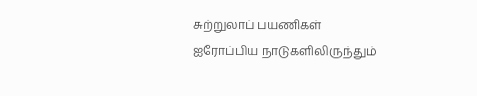சுற்றுலாப் பயணிகள்
ஐரோப்பிய நாடுகளிலிருந்தும்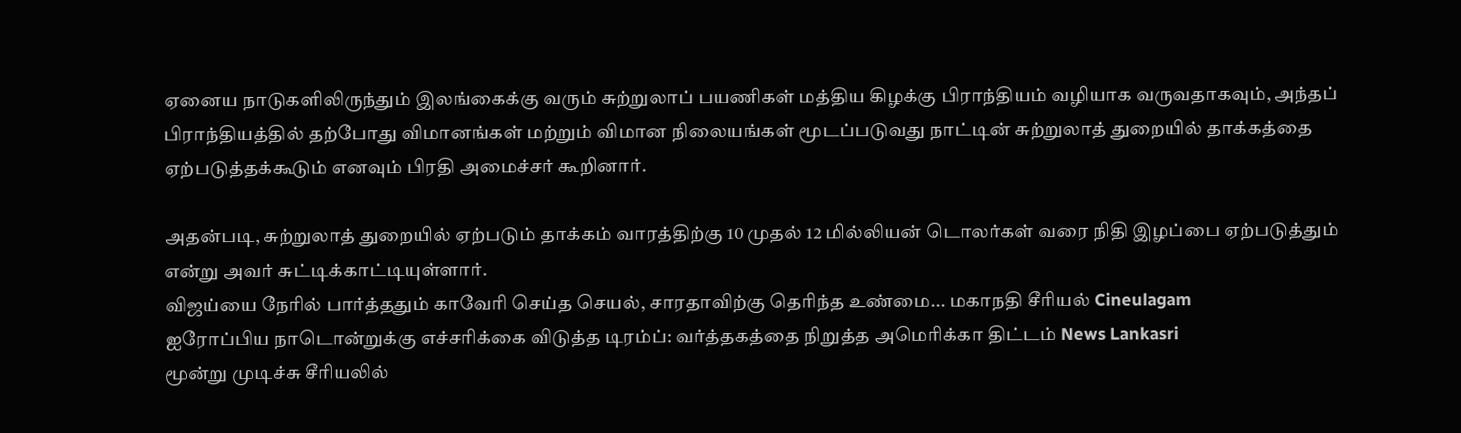ஏனைய நாடுகளிலிருந்தும் இலங்கைக்கு வரும் சுற்றுலாப் பயணிகள் மத்திய கிழக்கு பிராந்தியம் வழியாக வருவதாகவும், அந்தப் பிராந்தியத்தில் தற்போது விமானங்கள் மற்றும் விமான நிலையங்கள் மூடப்படுவது நாட்டின் சுற்றுலாத் துறையில் தாக்கத்தை ஏற்படுத்தக்கூடும் எனவும் பிரதி அமைச்சர் கூறினார்.

அதன்படி, சுற்றுலாத் துறையில் ஏற்படும் தாக்கம் வாரத்திற்கு 10 முதல் 12 மில்லியன் டொலர்கள் வரை நிதி இழப்பை ஏற்படுத்தும் என்று அவர் சுட்டிக்காட்டியுள்ளார்.
விஜய்யை நேரில் பார்த்ததும் காவேரி செய்த செயல், சாரதாவிற்கு தெரிந்த உண்மை... மகாநதி சீரியல் Cineulagam
ஐரோப்பிய நாடொன்றுக்கு எச்சரிக்கை விடுத்த டிரம்ப்: வர்த்தகத்தை நிறுத்த அமெரிக்கா திட்டம் News Lankasri
மூன்று முடிச்சு சீரியலில்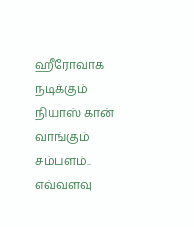ஹீரோவாக நடிக்கும் நியாஸ் கான் வாங்கும் சம்பளம்.. எவ்வளவு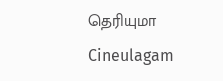தெரியுமா Cineulagam